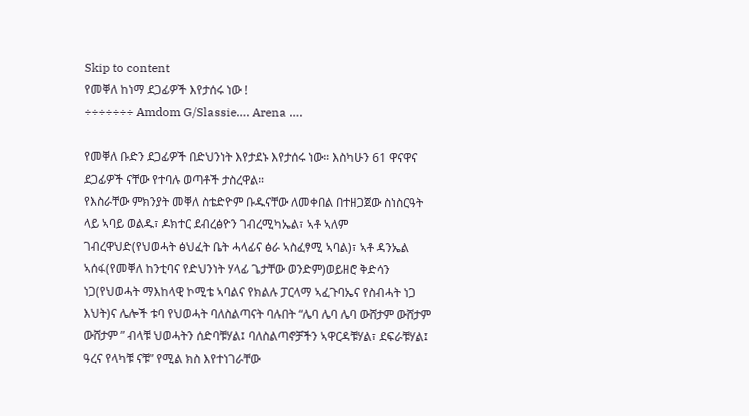Skip to content
የመቐለ ከነማ ደጋፊዎች እየታሰሩ ነው !
÷÷÷÷÷÷÷ Amdom G/Slassie…. Arena ….

የመቐለ ቡድን ደጋፊዎች በድህንነት እየታደኑ እየታሰሩ ነው። እስካሁን 61 ዋናዋና ደጋፊዎች ናቸው የተባሉ ወጣቶች ታስረዋል።
የእስራቸው ምክንያት መቐለ ስቴድዮም ቡዱናቸው ለመቀበል በተዘጋጀው ስነስርዓት ላይ ኣባይ ወልዱ፣ ዶክተር ደብረፅዮን ገብረሚካኤል፣ ኣቶ ኣለም ገብረዋህድ(የህወሓት ፅህፈት ቤት ሓላፊና ፅራ ኣስፈፃሚ ኣባል)፣ ኣቶ ዳንኤል ኣሰፋ(የመቐለ ከንቲባና የድህንነት ሃላፊ ጌታቸው ወንድም)ወይዘሮ ቅድሳን ነጋ(የህወሓት ማእከላዊ ኮሚቴ ኣባልና የክልሉ ፓርላማ ኣፈጉባኤና የስብሓት ነጋ እህት)ና ሌሎች ቱባ የህወሓት ባለስልጣናት ባሉበት “ሌባ ሌባ ሌባ ውሸታም ውሸታም ውሸታም ” ብላቹ ህወሓትን ሰድባቹሃል፤ ባለስልጣኖቻችን ኣዋርዳቹሃል፣ ደፍራቹሃል፤ ዓረና የላካቹ ናቹ” የሚል ክስ እየተነገራቸው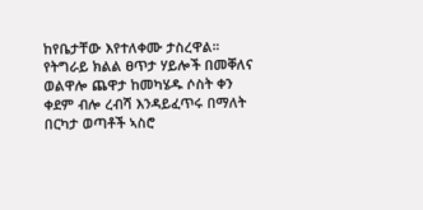ከየቤታቸው እየተለቀሙ ታስረዋል።
የትግራይ ክልል ፀጥታ ሃይሎች በመቐለና ወልዋሎ ጨዋታ ከመካሄዱ ሶስት ቀን ቀደም ብሎ ረብሻ እንዳይፈጥሩ በማለት በርካታ ወጣቶች ኣስሮ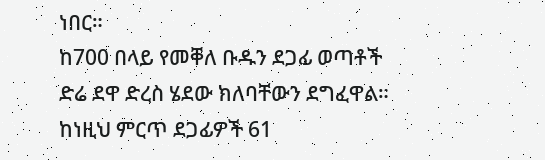ነበር።
ከ700 በላይ የመቐለ ቡዱን ደጋፊ ወጣቶች ድሬ ደዋ ድረስ ሄደው ክለባቸውን ደግፈዋል።
ከነዚህ ምርጥ ደጋፊዎች 61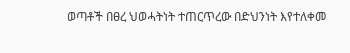ወጣቶች በፀረ ህወሓትነት ተጠርጥረው በድህንነት እየተለቀመ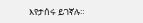እየታሰሩ ይገኛሉ።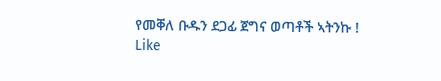የመቐለ ቡዱን ደጋፊ ጀግና ወጣቶች ኣትንኩ !
Like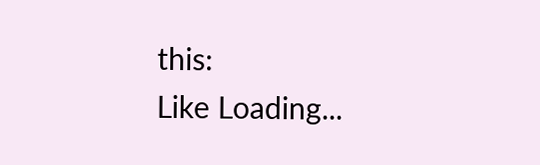this:
Like Loading...